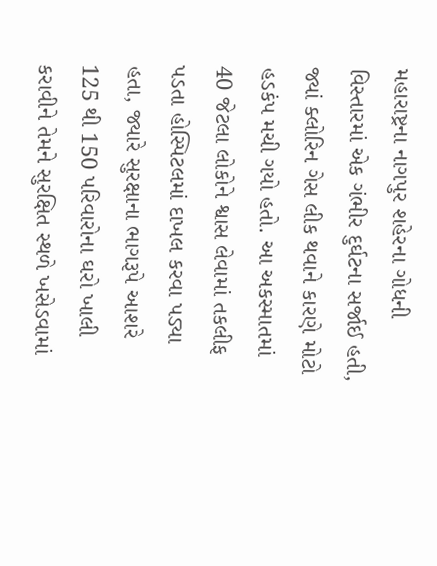મહારાષ્ટ્રના નાગપુર શહેરના ગોધની વિસ્તારમાં એક ગંભીર દુર્ઘટના સર્જાઈ હતી, જ્યાં ક્લોરિન ગેસ લીક થવાને કારણે મોટો હડકંપ મચી ગયો હતો. આ અકસ્માતમાં 40 જેટલા લોકોને શ્વાસ લેવામાં તકલીફ પડતા હોસ્પિટલમાં દાખલ કરવા પડ્યા હતા, જ્યારે સુરક્ષાના ભાગરૂપે આશરે 125 થી 150 પરિવારોના ઘરો ખાલી કરાવીને તેમને સુરક્ષિત સ્થળે ખસેડવામાં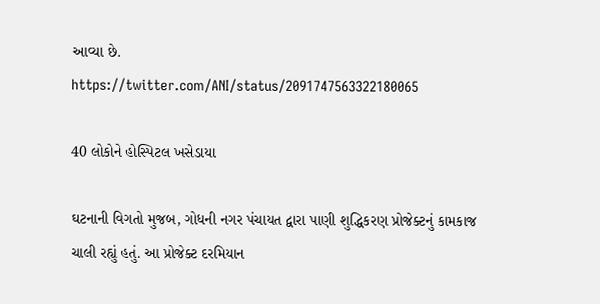આવ્યા છે.
https://twitter.com/ANI/status/2091747563322180065

40 લોકોને હોસ્પિટલ ખસેડાયા

ઘટનાની વિગતો મુજબ, ગોધની નગર પંચાયત દ્વારા પાણી શુદ્ધિકરણ પ્રોજેક્ટનું કામકાજ ચાલી રહ્યું હતું. આ પ્રોજેક્ટ દરમિયાન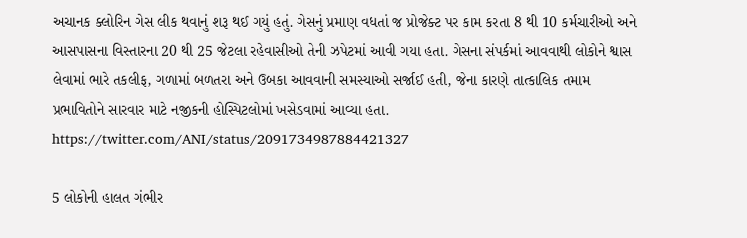અચાનક ક્લોરિન ગેસ લીક થવાનું શરૂ થઈ ગયું હતું. ગેસનું પ્રમાણ વધતાં જ પ્રોજેક્ટ પર કામ કરતા 8 થી 10 કર્મચારીઓ અને આસપાસના વિસ્તારના 20 થી 25 જેટલા રહેવાસીઓ તેની ઝપેટમાં આવી ગયા હતા. ગેસના સંપર્કમાં આવવાથી લોકોને શ્વાસ લેવામાં ભારે તકલીફ, ગળામાં બળતરા અને ઉબકા આવવાની સમસ્યાઓ સર્જાઈ હતી, જેના કારણે તાત્કાલિક તમામ પ્રભાવિતોને સારવાર માટે નજીકની હોસ્પિટલોમાં ખસેડવામાં આવ્યા હતા.
https://twitter.com/ANI/status/2091734987884421327

5 લોકોની હાલત ગંભીર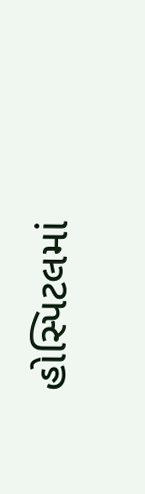હોસ્પિટલમાં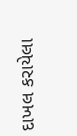દાખલ કરાયેલા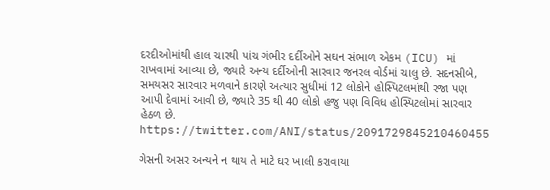દરદીઓમાંથી હાલ ચારથી પાંચ ગંભીર દર્દીઓને સઘન સંભાળ એકમ (ICU) માં રાખવામાં આવ્યા છે, જ્યારે અન્ય દર્દીઓની સારવાર જનરલ વોર્ડમાં ચાલુ છે. સદનસીબે, સમયસર સારવાર મળવાને કારણે અત્યાર સુધીમાં 12 લોકોને હોસ્પિટલમાંથી રજા પણ આપી દેવામાં આવી છે, જ્યારે 35 થી 40 લોકો હજુ પણ વિવિધ હોસ્પિટલોમાં સારવાર હેઠળ છે.
https://twitter.com/ANI/status/2091729845210460455

ગેસની અસર અન્યને ન થાય તે માટે ઘર ખાલી કરાવાયા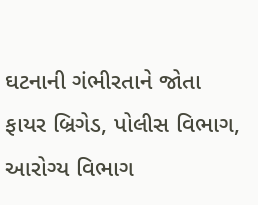ઘટનાની ગંભીરતાને જોતા ફાયર બ્રિગેડ, પોલીસ વિભાગ, આરોગ્ય વિભાગ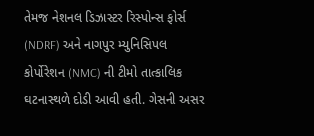તેમજ નેશનલ ડિઝાસ્ટર રિસ્પોન્સ ફોર્સ (NDRF) અને નાગપુર મ્યુનિસિપલ કોર્પોરેશન (NMC) ની ટીમો તાત્કાલિક ઘટનાસ્થળે દોડી આવી હતી. ગેસની અસર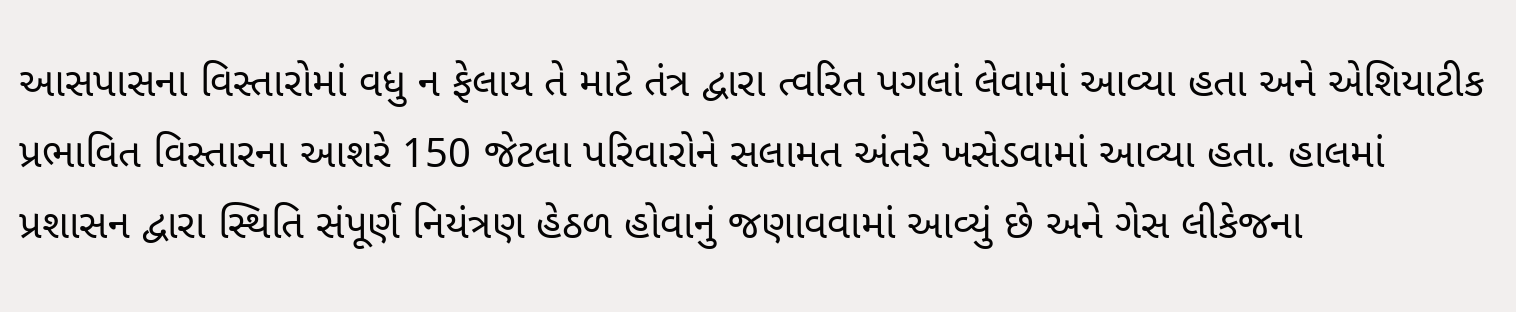આસપાસના વિસ્તારોમાં વધુ ન ફેલાય તે માટે તંત્ર દ્વારા ત્વરિત પગલાં લેવામાં આવ્યા હતા અને એશિયાટીક પ્રભાવિત વિસ્તારના આશરે 150 જેટલા પરિવારોને સલામત અંતરે ખસેડવામાં આવ્યા હતા. હાલમાં પ્રશાસન દ્વારા સ્થિતિ સંપૂર્ણ નિયંત્રણ હેઠળ હોવાનું જણાવવામાં આવ્યું છે અને ગેસ લીકેજના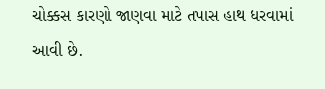ચોક્કસ કારણો જાણવા માટે તપાસ હાથ ધરવામાં આવી છે.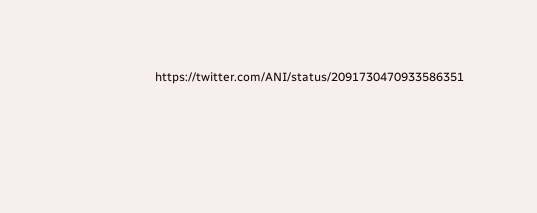https://twitter.com/ANI/status/2091730470933586351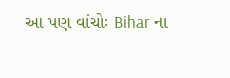આ પણ વાંચોઃ Bihar ના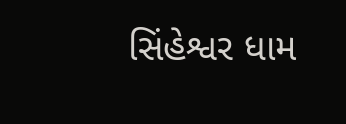સિંહેશ્વર ધામ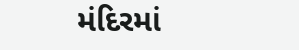મંદિરમાં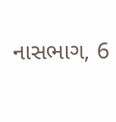નાસભાગ, 6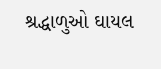શ્રદ્ધાળુઓ ઘાયલ